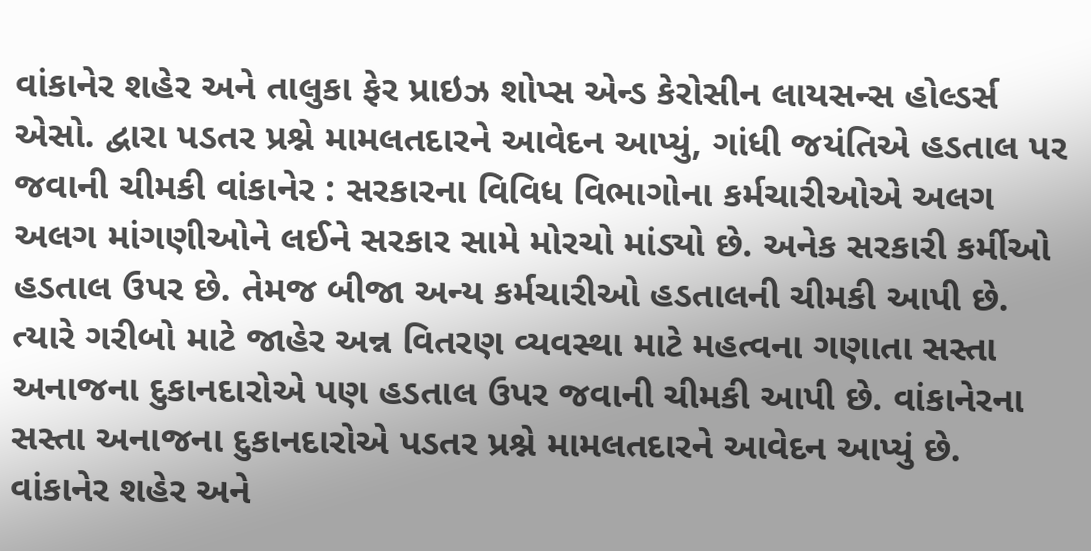વાંકાનેર શહેર અને તાલુકા ફેર પ્રાઇઝ શોપ્સ એન્ડ કેરોસીન લાયસન્સ હોલ્ડર્સ એસો. દ્વારા પડતર પ્રશ્ને મામલતદારને આવેદન આપ્યું, ગાંધી જયંતિએ હડતાલ પર જવાની ચીમકી વાંકાનેર : સરકારના વિવિધ વિભાગોના કર્મચારીઓએ અલગ અલગ માંગણીઓને લઈને સરકાર સામે મોરચો માંડ્યો છે. અનેક સરકારી કર્મીઓ હડતાલ ઉપર છે. તેમજ બીજા અન્ય કર્મચારીઓ હડતાલની ચીમકી આપી છે. ત્યારે ગરીબો માટે જાહેર અન્ન વિતરણ વ્યવસ્થા માટે મહત્વના ગણાતા સસ્તા અનાજના દુકાનદારોએ પણ હડતાલ ઉપર જવાની ચીમકી આપી છે. વાંકાનેરના સસ્તા અનાજના દુકાનદારોએ પડતર પ્રશ્ને મામલતદારને આવેદન આપ્યું છે. વાંકાનેર શહેર અને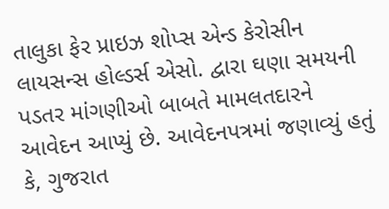તાલુકા ફેર પ્રાઇઝ શોપ્સ એન્ડ કેરોસીન લાયસન્સ હોલ્ડર્સ એસો. દ્વારા ઘણા સમયની પડતર માંગણીઓ બાબતે મામલતદારને આવેદન આપ્યું છે. આવેદનપત્રમાં જણાવ્યું હતું કે, ગુજરાત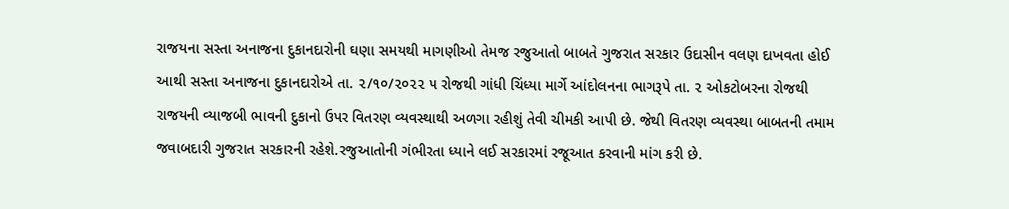રાજયના સસ્તા અનાજના દુકાનદારોની ઘણા સમયથી માગણીઓ તેમજ રજુઆતો બાબતે ગુજરાત સરકાર ઉદાસીન વલણ દાખવતા હોઈ આથી સસ્તા અનાજના દુકાનદારોએ તા. ૨/૧૦/૨૦૨૨ ૫ રોજથી ગાંધી ચિંધ્યા માર્ગે આંદોલનના ભાગરૂપે તા. ૨ ઓકટોબરના રોજથી રાજયની વ્યાજબી ભાવની દુકાનો ઉપર વિતરણ વ્યવસ્થાથી અળગા રહીશું તેવી ચીમકી આપી છે. જેથી વિતરણ વ્યવસ્થા બાબતની તમામ જવાબદારી ગુજરાત સરકારની રહેશે.રજુઆતોની ગંભીરતા ધ્યાને લઈ સરકારમાં રજૂઆત કરવાની માંગ કરી છે.